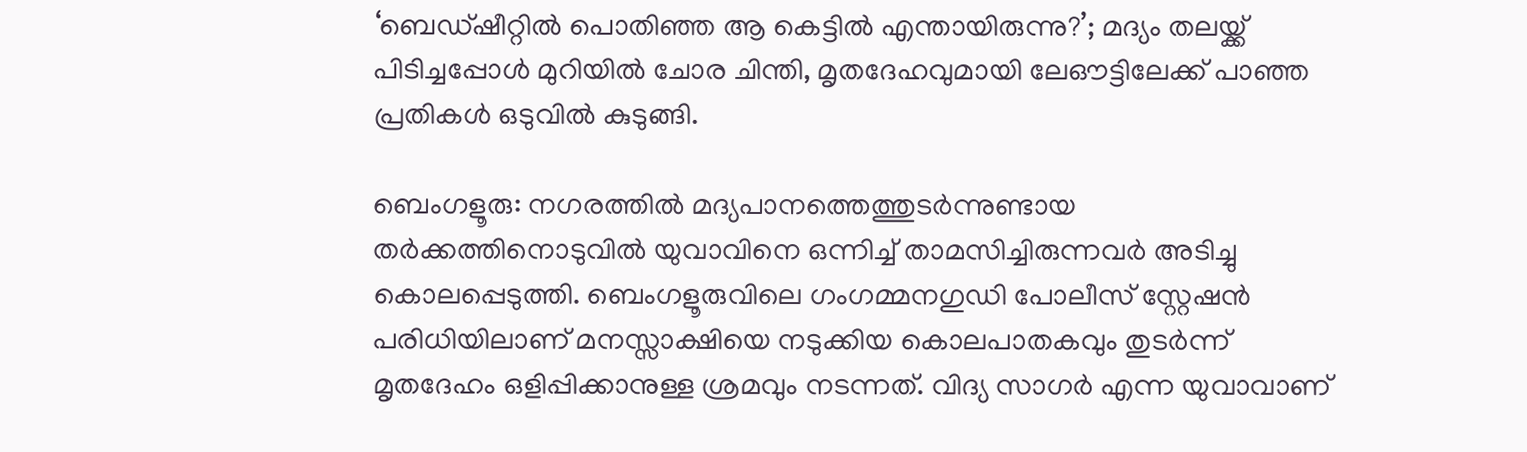‘ബെഡ്ഷീറ്റിൽ പൊതിഞ്ഞ ആ കെട്ടിൽ എന്തായിരുന്നു?’; മദ്യം തലയ്ക്ക് പിടിച്ചപ്പോൾ മുറിയിൽ ചോര ചിന്തി, മൃതദേഹവുമായി ലേഔട്ടിലേക്ക് പാഞ്ഞ പ്രതികൾ ഒടുവിൽ കുടുങ്ങി.

ബെംഗളൂരു: നഗരത്തിൽ മദ്യപാനത്തെത്തുടർന്നുണ്ടായ തർക്കത്തിനൊടുവിൽ യുവാവിനെ ഒന്നിച്ച് താമസിച്ചിരുന്നവർ അടിച്ചു കൊലപ്പെടുത്തി. ബെംഗളൂരുവിലെ ഗംഗമ്മനഗുഡി പോലീസ് സ്റ്റേഷൻ പരിധിയിലാണ് മനസ്സാക്ഷിയെ നടുക്കിയ കൊലപാതകവും തുടർന്ന് മൃതദേഹം ഒളിപ്പിക്കാനുള്ള ശ്രമവും നടന്നത്. വിദ്യ സാഗർ എന്ന യുവാവാണ്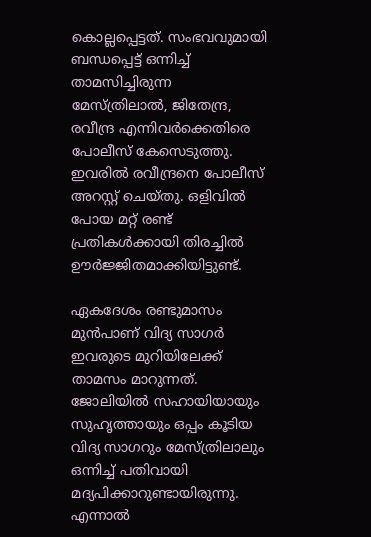കൊല്ലപ്പെട്ടത്. സംഭവവുമായി ബന്ധപ്പെട്ട് ഒന്നിച്ച് താമസിച്ചിരുന്ന മേസ്ത്രിലാൽ, ജിതേന്ദ്ര, രവീന്ദ്ര എന്നിവർക്കെതിരെ പോലീസ് കേസെടുത്തു. ഇവരിൽ രവീന്ദ്രനെ പോലീസ് അറസ്റ്റ് ചെയ്തു. ഒളിവിൽ പോയ മറ്റ് രണ്ട് പ്രതികൾക്കായി തിരച്ചിൽ ഊർജ്ജിതമാക്കിയിട്ടുണ്ട്.

ഏകദേശം രണ്ടുമാസം മുൻപാണ് വിദ്യ സാഗർ ഇവരുടെ മുറിയിലേക്ക് താമസം മാറുന്നത്. ജോലിയിൽ സഹായിയായും സുഹൃത്തായും ഒപ്പം കൂടിയ വിദ്യ സാഗറും മേസ്ത്രിലാലും ഒന്നിച്ച് പതിവായി മദ്യപിക്കാറുണ്ടായിരുന്നു. എന്നാൽ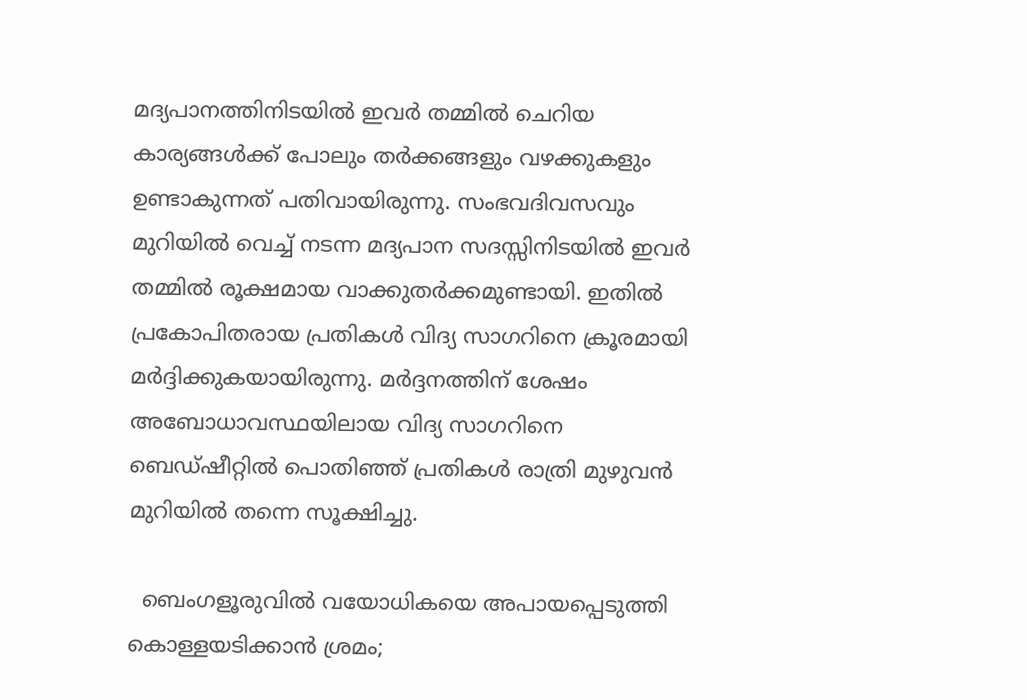മദ്യപാനത്തിനിടയിൽ ഇവർ തമ്മിൽ ചെറിയ കാര്യങ്ങൾക്ക് പോലും തർക്കങ്ങളും വഴക്കുകളും ഉണ്ടാകുന്നത് പതിവായിരുന്നു. സംഭവദിവസവും മുറിയിൽ വെച്ച് നടന്ന മദ്യപാന സദസ്സിനിടയിൽ ഇവർ തമ്മിൽ രൂക്ഷമായ വാക്കുതർക്കമുണ്ടായി. ഇതിൽ പ്രകോപിതരായ പ്രതികൾ വിദ്യ സാഗറിനെ ക്രൂരമായി മർദ്ദിക്കുകയായിരുന്നു. മർദ്ദനത്തിന് ശേഷം അബോധാവസ്ഥയിലായ വിദ്യ സാഗറിനെ ബെഡ്ഷീറ്റിൽ പൊതിഞ്ഞ് പ്രതികൾ രാത്രി മുഴുവൻ മുറിയിൽ തന്നെ സൂക്ഷിച്ചു.

  ബെംഗളൂരുവിൽ വയോധികയെ അപായപ്പെടുത്തി കൊള്ളയടിക്കാൻ ശ്രമം;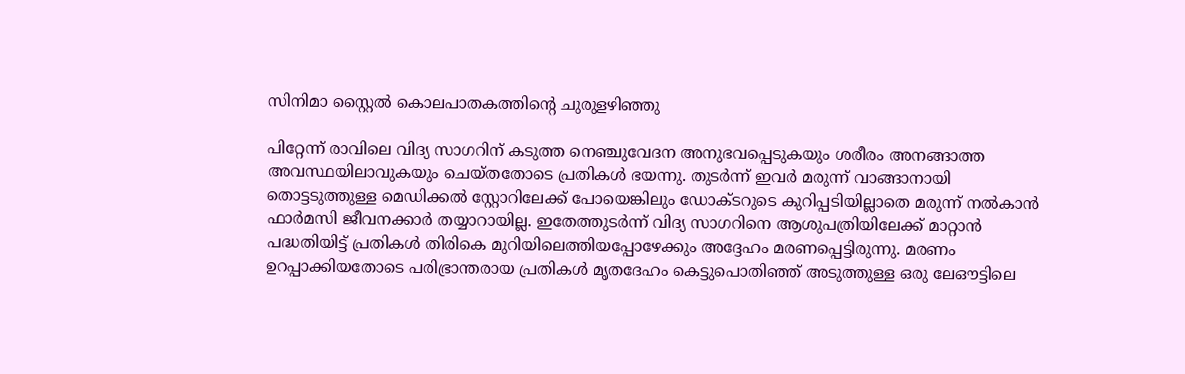സിനിമാ സ്റ്റൈൽ കൊലപാതകത്തിന്റെ ചുരുളഴിഞ്ഞു

പിറ്റേന്ന് രാവിലെ വിദ്യ സാഗറിന് കടുത്ത നെഞ്ചുവേദന അനുഭവപ്പെടുകയും ശരീരം അനങ്ങാത്ത അവസ്ഥയിലാവുകയും ചെയ്തതോടെ പ്രതികൾ ഭയന്നു. തുടർന്ന് ഇവർ മരുന്ന് വാങ്ങാനായി തൊട്ടടുത്തുള്ള മെഡിക്കൽ സ്റ്റോറിലേക്ക് പോയെങ്കിലും ഡോക്ടറുടെ കുറിപ്പടിയില്ലാതെ മരുന്ന് നൽകാൻ ഫാർമസി ജീവനക്കാർ തയ്യാറായില്ല. ഇതേത്തുടർന്ന് വിദ്യ സാഗറിനെ ആശുപത്രിയിലേക്ക് മാറ്റാൻ പദ്ധതിയിട്ട് പ്രതികൾ തിരികെ മുറിയിലെത്തിയപ്പോഴേക്കും അദ്ദേഹം മരണപ്പെട്ടിരുന്നു. മരണം ഉറപ്പാക്കിയതോടെ പരിഭ്രാന്തരായ പ്രതികൾ മൃതദേഹം കെട്ടുപൊതിഞ്ഞ് അടുത്തുള്ള ഒരു ലേഔട്ടിലെ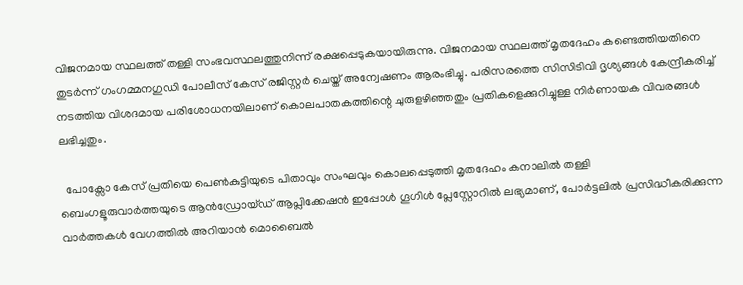വിജനമായ സ്ഥലത്ത് തള്ളി സംഭവസ്ഥലത്തുനിന്ന് രക്ഷപ്പെടുകയായിരുന്നു. വിജനമായ സ്ഥലത്ത് മൃതദേഹം കണ്ടെത്തിയതിനെ തുടർന്ന് ഗംഗമ്മനഗുഡി പോലീസ് കേസ് രജിസ്റ്റർ ചെയ്ത് അന്വേഷണം ആരംഭിച്ചു. പരിസരത്തെ സിസിടിവി ദൃശ്യങ്ങൾ കേന്ദ്രീകരിച്ച് നടത്തിയ വിശദമായ പരിശോധനയിലാണ് കൊലപാതകത്തിന്റെ ചുരുളഴിഞ്ഞതും പ്രതികളെക്കുറിച്ചുള്ള നിർണായക വിവരങ്ങൾ ലഭിച്ചതും.

  പോക്സോ കേസ് പ്രതിയെ പെൺകുട്ടിയുടെ പിതാവും സംഘവും കൊലപ്പെടുത്തി മൃതദേഹം കനാലിൽ തള്ളി
ബെംഗളൂരുവാർത്തയുടെ ആൻഡ്രോയ്ഡ് ആപ്ലിക്കേഷൻ ഇപ്പോൾ ഗൂഗിൾ പ്ലേസ്റ്റോറിൽ ലഭ്യമാണ്, പോർട്ടലിൽ പ്രസിദ്ധീകരിക്കുന്ന വാർത്തകൾ വേഗത്തിൽ അറിയാൻ മൊബൈൽ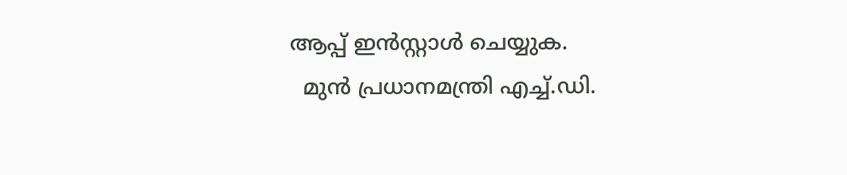ആപ്പ് ഇൻസ്റ്റാൾ ചെയ്യുക.
  മുൻ പ്രധാനമന്ത്രി എച്ച്.ഡി.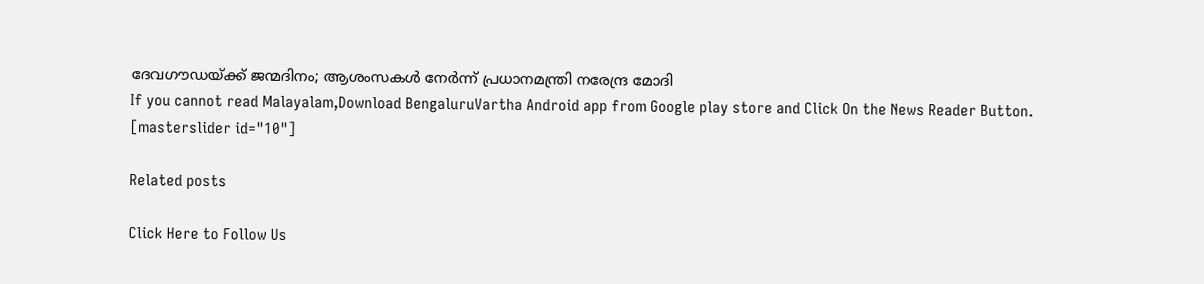ദേവഗൗഡയ്ക്ക് ജന്മദിനം; ആശംസകൾ നേർന്ന് പ്രധാനമന്ത്രി നരേന്ദ്ര മോദി
If you cannot read Malayalam,Download BengaluruVartha Android app from Google play store and Click On the News Reader Button. [masterslider id="10"]

Related posts

Click Here to Follow Us